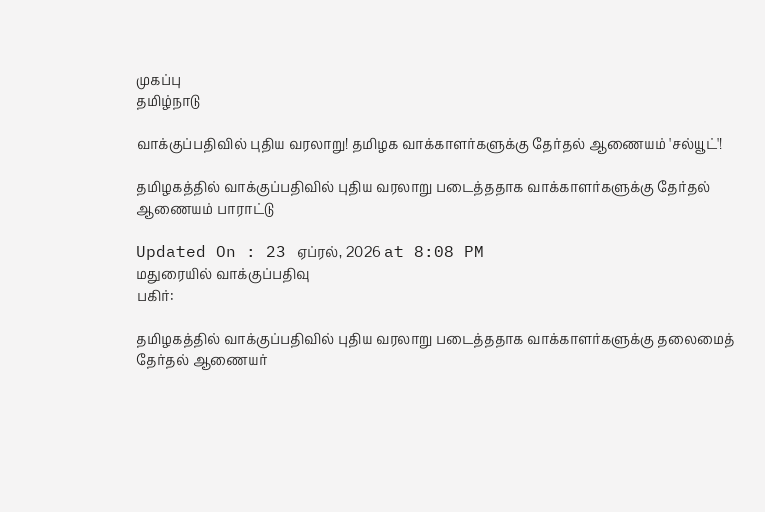முகப்பு
தமிழ்நாடு

வாக்குப்பதிவில் புதிய வரலாறு! தமிழக வாக்காளர்களுக்கு தேர்தல் ஆணையம் 'சல்யூட்'!

தமிழகத்தில் வாக்குப்பதிவில் புதிய வரலாறு படைத்ததாக வாக்காளர்களுக்கு தேர்தல் ஆணையம் பாராட்டு

Updated On : 23 ஏப்ரல், 2026 at 8:08 PM
மதுரையில் வாக்குப்பதிவு
பகிர்:

தமிழகத்தில் வாக்குப்பதிவில் புதிய வரலாறு படைத்ததாக வாக்காளர்களுக்கு தலைமைத் தேர்தல் ஆணையர்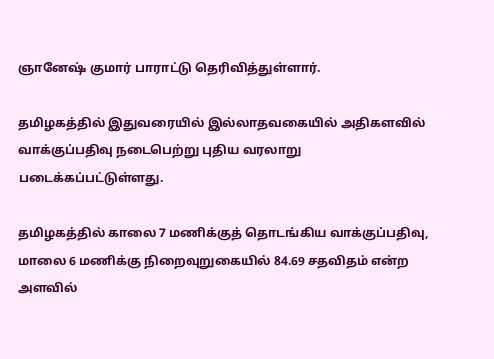ஞானேஷ் குமார் பாராட்டு தெரிவித்துள்ளார்.

தமிழகத்தில் இதுவரையில் இல்லாதவகையில் அதிகளவில் வாக்குப்பதிவு நடைபெற்று புதிய வரலாறு படைக்கப்பட்டுள்ளது.

தமிழகத்தில் காலை 7 மணிக்குத் தொடங்கிய வாக்குப்பதிவு, மாலை 6 மணிக்கு நிறைவுறுகையில் 84.69 சதவிதம் என்ற அளவில்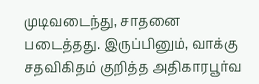முடிவடைந்து, சாதனை படைத்தது. இருப்பினும், வாக்கு சதவிகிதம் குறித்த அதிகாரபூர்வ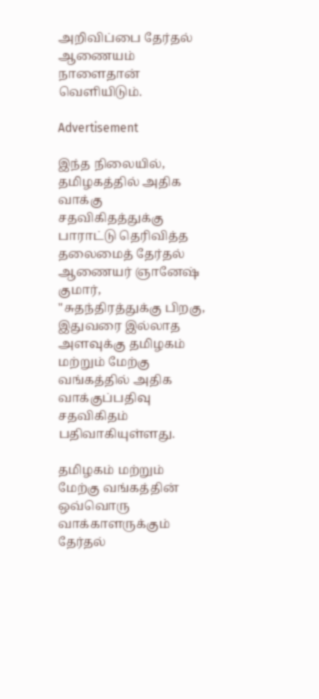அறிவிப்பை தேர்தல் ஆணையம் நாளைதான் வெளியிடும்.

Advertisement

இந்த நிலையில், தமிழகத்தில் அதிக வாக்கு சதவிகிதத்துக்கு பாராட்டு தெரிவித்த தலைமைத் தேர்தல் ஆணையர் ஞானேஷ் குமார், "சுதந்திரத்துக்கு பிறகு, இதுவரை இல்லாத அளவுக்கு தமிழகம் மற்றும் மேற்கு வங்கத்தில் அதிக வாக்குப்பதிவு சதவிகிதம் பதிவாகியுள்ளது.

தமிழகம் மற்றும் மேற்கு வங்கத்தின் ஒவ்வொரு வாக்காளருக்கும் தேர்தல்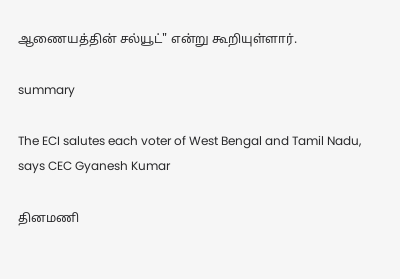ஆணையத்தின் சல்யூட்" என்று கூறியுள்ளார்.

summary

The ECI salutes each voter of West Bengal and Tamil Nadu, says CEC Gyanesh Kumar

தினமணி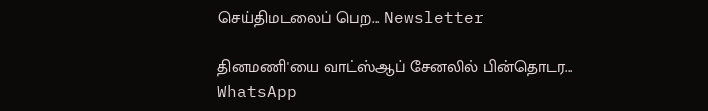செய்திமடலைப் பெற... Newsletter

தினமணி'யை வாட்ஸ்ஆப் சேனலில் பின்தொடர... WhatsApp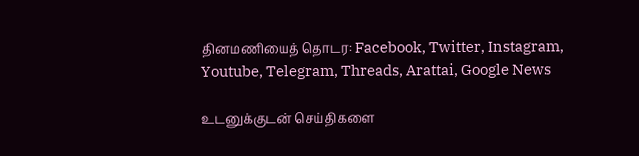தினமணியைத் தொடர: Facebook, Twitter, Instagram, Youtube, Telegram, Threads, Arattai, Google News

உடனுக்குடன் செய்திகளை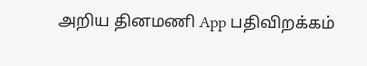அறிய தினமணி App பதிவிறக்கம்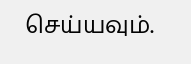செய்யவும்.